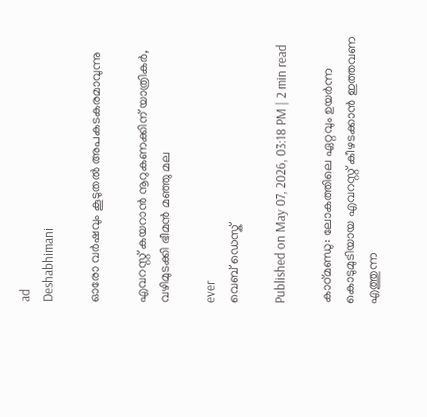ad
Deshabhimani

ഓരോ വര്‍ഷവും കൂടുതൽ അപകടകരമാവുന്നു

എവറസ്റ്റ് കയറാൻ നൂറുകണക്കിന് യാത്രികര്‍, വഴിമുടക്കി ഭീമൻ മഞ്ഞു മല

ever
വെബ് ഡെസ്ക്

Published on May 07, 2026, 03:18 PM | 2 min read

കാഠ്മണ്ഡു: ലോകത്തിലെ ഏറ്റവും ഉയർന്ന കൊടുമുടിയായ എവറസ്റ്റ് കീഴടക്കാൻ ഇത്തവണ എത്തുന്ന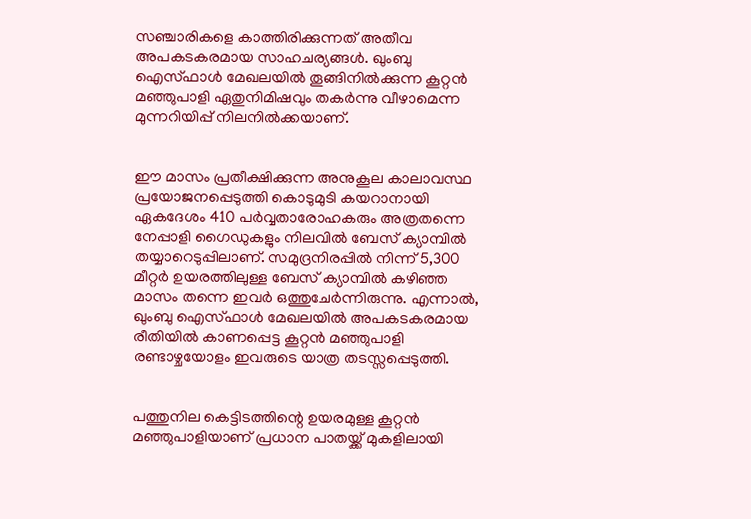സഞ്ചാരികളെ കാത്തിരിക്കുന്നത് അതീവ അപകടകരമായ സാഹചര്യങ്ങൾ. ഖുംബു ഐസ്ഫാൾ മേഖലയിൽ തൂങ്ങിനിൽക്കുന്ന കൂറ്റൻ മഞ്ഞുപാളി ഏതുനിമിഷവും തകർന്നു വീഴാമെന്ന മുന്നറിയിപ്പ് നിലനിൽക്കയാണ്.


ഈ മാസം പ്രതീക്ഷിക്കുന്ന അനുകൂല കാലാവസ്ഥ പ്രയോജനപ്പെടുത്തി കൊടുമുടി കയറാനായി ഏകദേശം 410 പർവ്വതാരോഹകരും അത്രതന്നെ നേപ്പാളി ഗൈഡുകളും നിലവിൽ ബേസ് ക്യാമ്പിൽ തയ്യാറെടുപ്പിലാണ്. സമുദ്രനിരപ്പിൽ നിന്ന് 5,300 മീറ്റർ ഉയരത്തിലുള്ള ബേസ് ക്യാമ്പിൽ കഴിഞ്ഞ മാസം തന്നെ ഇവർ ഒത്തുചേർന്നിരുന്നു. എന്നാൽ, ഖുംബു ഐസ്ഫാൾ മേഖലയിൽ അപകടകരമായ രീതിയിൽ കാണപ്പെട്ട കൂറ്റൻ മഞ്ഞുപാളി രണ്ടാഴ്ചയോളം ഇവരുടെ യാത്ര തടസ്സപ്പെടുത്തി.


പത്തുനില കെട്ടിടത്തിന്റെ ഉയരമുള്ള കൂറ്റൻ മഞ്ഞുപാളിയാണ് പ്രധാന പാതയ്ക്ക് മുകളിലായി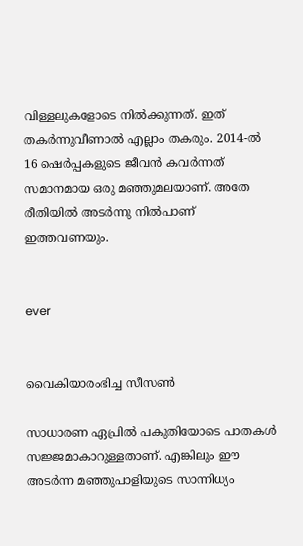വിള്ളലുകളോടെ നിൽക്കുന്നത്. ഇത് തകർന്നുവീണാൽ എല്ലാം തകരും. 2014-ൽ 16 ഷെർപ്പകളുടെ ജീവൻ കവർന്നത് സമാനമായ ഒരു മഞ്ഞുമലയാണ്. അതേ രീതിയിൽ അടര്‍ന്നു നിൽപാണ് ഇത്തവണയും.


ever


വൈകിയാരംഭിച്ച സീസൺ

സാധാരണ ഏപ്രിൽ പകുതിയോടെ പാതകൾ സജ്ജമാകാറുള്ളതാണ്. എങ്കിലും ഈ അടര്‍ന്ന മഞ്ഞുപാളിയുടെ സാന്നിധ്യം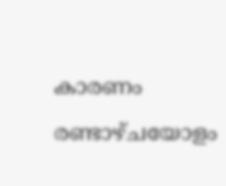കാരണം രണ്ടാഴ്ചയോളം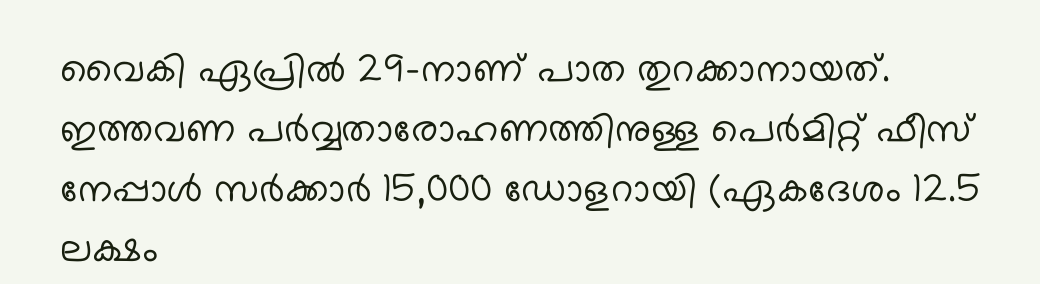വൈകി ഏപ്രിൽ 29-നാണ് പാത തുറക്കാനായത്. ഇത്തവണ പർവ്വതാരോഹണത്തിനുള്ള പെർമിറ്റ് ഫീസ്‌ നേപ്പാൾ സർക്കാർ 15,000 ഡോളറായി (ഏകദേശം 12.5 ലക്ഷം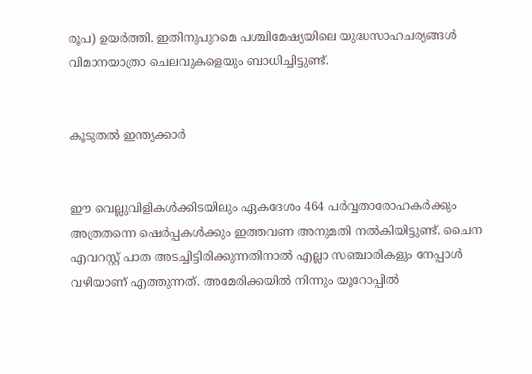രൂപ) ഉയർത്തി. ഇതിനുപുറമെ പശ്ചിമേഷ്യയിലെ യുദ്ധസാഹചര്യങ്ങൾ വിമാനയാത്രാ ചെലവുകളെയും ബാധിച്ചിട്ടുണ്ട്.


കൂടുതൽ ഇന്ത്യക്കാര്‍


ഈ വെല്ലുവിളികൾക്കിടയിലും ഏകദേശം 464 പർവ്വതാരോഹകർക്കും അത്രതന്നെ ഷെർപ്പകൾക്കും ഇത്തവണ അനുമതി നൽകിയിട്ടുണ്ട്. ചൈന എവറസ്റ്റ് പാത അടച്ചിട്ടിരിക്കുന്നതിനാൽ എല്ലാ സഞ്ചാരികളും നേപ്പാൾ വഴിയാണ് എത്തുന്നത്. അമേരിക്കയിൽ നിന്നും യൂറോപ്പിൽ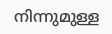നിന്നുമുള്ള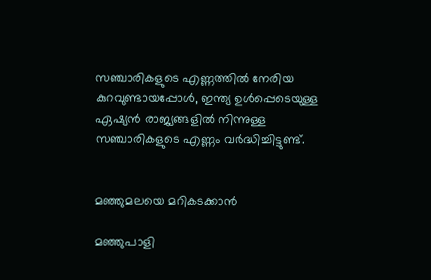സഞ്ചാരികളുടെ എണ്ണത്തിൽ നേരിയ കുറവുണ്ടായപ്പോൾ, ഇന്ത്യ ഉൾപ്പെടെയുള്ള ഏഷ്യൻ രാജ്യങ്ങളിൽ നിന്നുള്ള സഞ്ചാരികളുടെ എണ്ണം വർദ്ധിച്ചിട്ടുണ്ട്.


മഞ്ഞുമലയെ മറികടക്കാൻ

മഞ്ഞുപാളി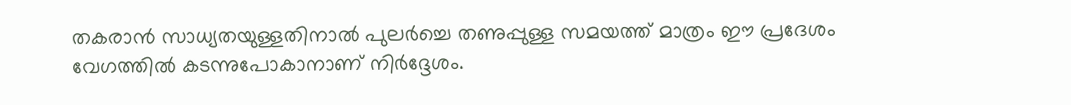തകരാൻ സാധ്യതയുള്ളതിനാൽ പുലർച്ചെ തണുപ്പുള്ള സമയത്ത് മാത്രം ഈ പ്രദേശം വേഗത്തിൽ കടന്നുപോകാനാണ് നിർദ്ദേശം.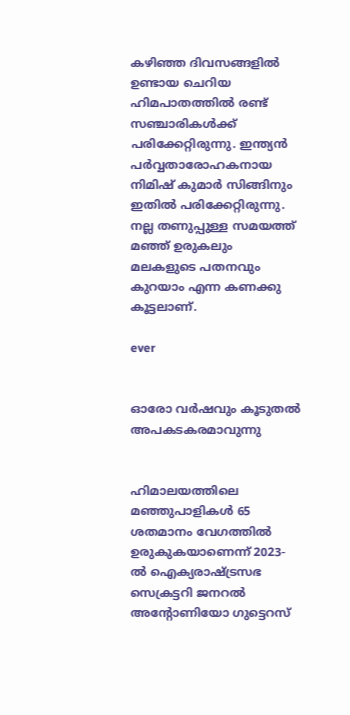കഴിഞ്ഞ ദിവസങ്ങളിൽ ഉണ്ടായ ചെറിയ ഹിമപാതത്തിൽ രണ്ട് സഞ്ചാരികൾക്ക് പരിക്കേറ്റിരുന്നു. ഇന്ത്യൻ പർവ്വതാരോഹകനായ നിമിഷ് കുമാർ സിങ്ങിനും ഇതിൽ പരിക്കേറ്റിരുന്നു. നല്ല തണുപ്പുള്ള സമയത്ത് മഞ്ഞ് ഉരുകലും മലകളുടെ പതനവും കുറയാം എന്ന കണക്കു കൂട്ടലാണ്.

ever


ഓരോ വര്‍ഷവും കൂടുതൽ അപകടകരമാവുന്നു


ഹിമാലയത്തിലെ മഞ്ഞുപാളികൾ 65 ശതമാനം വേഗത്തിൽ ഉരുകുകയാണെന്ന് 2023-ൽ ഐക്യരാഷ്ട്രസഭ സെക്രട്ടറി ജനറൽ അന്റോണിയോ ഗുട്ടെറസ്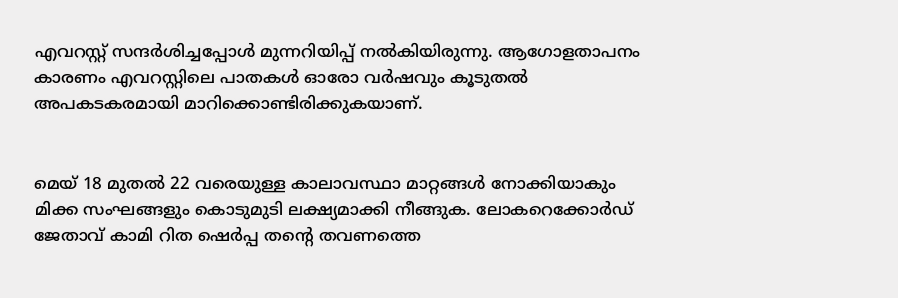എവറസ്റ്റ് സന്ദർശിച്ചപ്പോൾ മുന്നറിയിപ്പ് നൽകിയിരുന്നു. ആഗോളതാപനം കാരണം എവറസ്റ്റിലെ പാതകൾ ഓരോ വർഷവും കൂടുതൽ അപകടകരമായി മാറിക്കൊണ്ടിരിക്കുകയാണ്.


മെയ് 18 മുതൽ 22 വരെയുള്ള കാലാവസ്ഥാ മാറ്റങ്ങൾ നോക്കിയാകും മിക്ക സംഘങ്ങളും കൊടുമുടി ലക്ഷ്യമാക്കി നീങ്ങുക. ലോകറെക്കോർഡ് ജേതാവ് കാമി റിത ഷെർപ്പ തന്റെ തവണത്തെ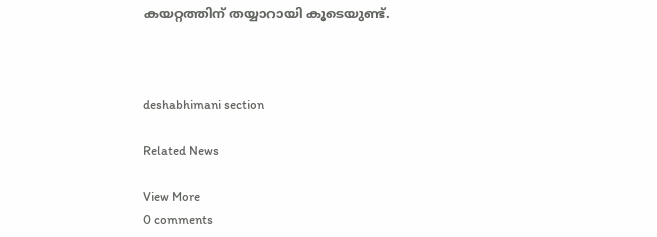കയറ്റത്തിന് തയ്യാറായി കൂടെയുണ്ട്.



deshabhimani section

Related News

View More
0 comments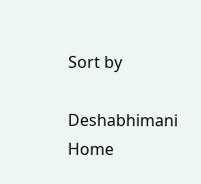Sort by

Deshabhimani
Home